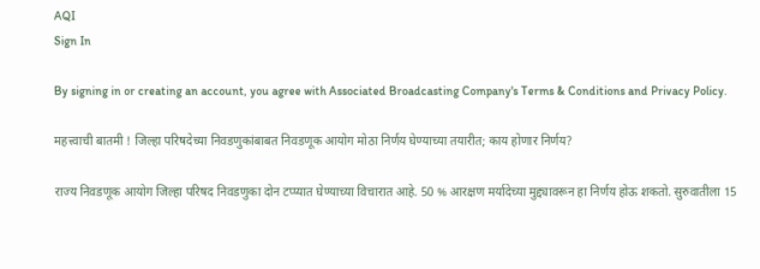AQI
Sign In

By signing in or creating an account, you agree with Associated Broadcasting Company's Terms & Conditions and Privacy Policy.

महत्त्वाची बातमी ! जिल्हा परिषदेच्या निवडणुकांबाबत निवडणूक आयोग मोठा निर्णय घेण्याच्या तयारीत; काय होणार निर्णय?

राज्य निवडणूक आयोग जिल्हा परिषद निवडणुका दोन टप्प्यात घेण्याच्या विचारात आहे. 50 % आरक्षण मर्यादेच्या मुद्द्यावरून हा निर्णय होऊ शकतो. सुरुवातीला 15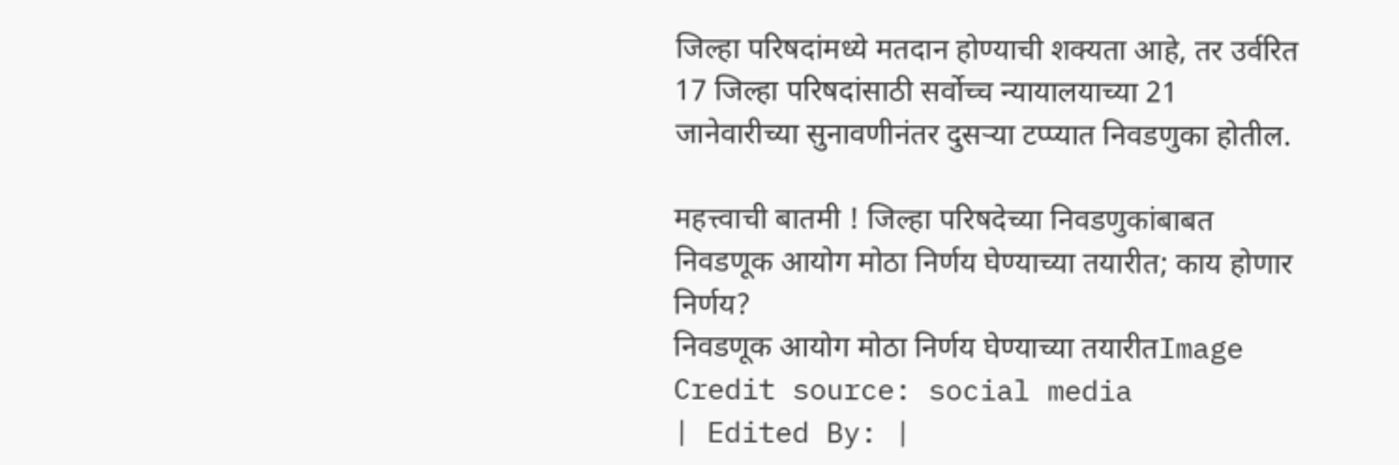जिल्हा परिषदांमध्ये मतदान होण्याची शक्यता आहे, तर उर्वरित 17 जिल्हा परिषदांसाठी सर्वोच्च न्यायालयाच्या 21 जानेवारीच्या सुनावणीनंतर दुसऱ्या टप्प्यात निवडणुका होतील.

महत्त्वाची बातमी ! जिल्हा परिषदेच्या निवडणुकांबाबत निवडणूक आयोग मोठा निर्णय घेण्याच्या तयारीत; काय होणार निर्णय?
निवडणूक आयोग मोठा निर्णय घेण्याच्या तयारीतImage Credit source: social media
| Edited By: |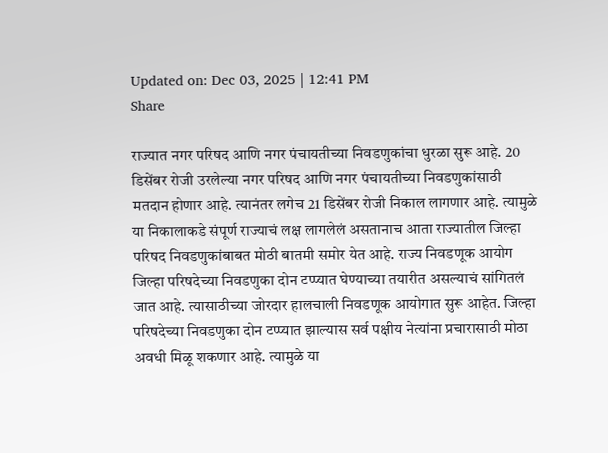Updated on: Dec 03, 2025 | 12:41 PM
Share

राज्यात नगर परिषद आणि नगर पंचायतीच्या निवडणुकांचा धुरळा सुरू आहे. 20 डिसेंबर रोजी उरलेल्या नगर परिषद आणि नगर पंचायतीच्या निवडणुकांसाठी मतदान होणार आहे. त्यानंतर लगेच 21 डिसेंबर रोजी निकाल लागणार आहे. त्यामुळे या निकालाकडे संपूर्ण राज्याचं लक्ष लागलेलं असतानाच आता राज्यातील जिल्हा परिषद निवडणुकांबाबत मोठी बातमी समोर येत आहे. राज्य निवडणूक आयोग जिल्हा परिषदेच्या निवडणुका दोन टप्प्यात घेण्याच्या तयारीत असल्याचं सांगितलं जात आहे. त्यासाठीच्या जोरदार हालचाली निवडणूक आयोगात सुरू आहेत. जिल्हा परिषदेच्या निवडणुका दोन टप्प्यात झाल्यास सर्व पक्षीय नेत्यांना प्रचारासाठी मोठा अवधी मिळू शकणार आहे. त्यामुळे या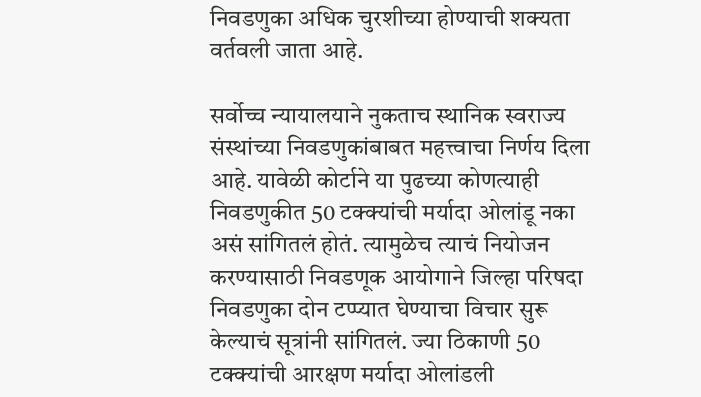निवडणुका अधिक चुरशीच्या होण्याची शक्यता वर्तवली जाता आहे.

सर्वोच्च न्यायालयाने नुकताच स्थानिक स्वराज्य संस्थांच्या निवडणुकांबाबत महत्त्वाचा निर्णय दिला आहे. यावेळी कोर्टाने या पुढच्या कोणत्याही निवडणुकीत 50 टक्क्यांची मर्यादा ओलांडू नका असं सांगितलं होतं. त्यामुळेच त्याचं नियोजन करण्यासाठी निवडणूक आयोगाने जिल्हा परिषदा निवडणुका दोन टप्प्यात घेण्याचा विचार सुरू केल्याचं सूत्रांनी सांगितलं. ज्या ठिकाणी 50 टक्क्यांची आरक्षण मर्यादा ओलांडली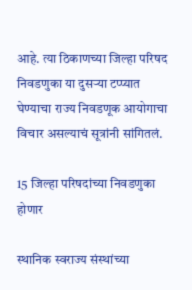आहे. त्या ठिकाणच्या जिल्हा परिषद निवडणुका या दुसऱ्या टप्प्यात घेण्याचा राज्य निवडणूक आयोगाचा विचार असल्याचं सूत्रांनी सांगितलं.

15 जिल्हा परिषदांच्या निवडणुका होणार

स्थानिक स्वराज्य संस्थांच्या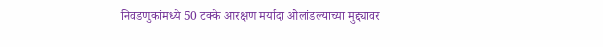निवडणुकांमध्ये 50 टक्के आरक्षण मर्यादा ओलांडल्याच्या मुद्द्यावर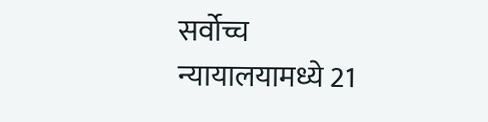सर्वोच्च न्यायालयामध्ये 21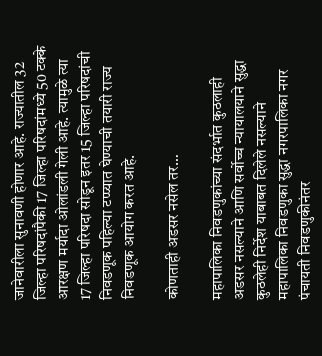जानेवारीला सुनावणी होणार आहे. राज्यातील 32 जिल्हा परिषदांपैकी 17 जिल्हा परिषदांमध्ये 50 टक्के आरक्षण मर्यादा ओलांडली गेली आहे. त्यामुळे त्या 17 जिल्हा परिषदा सोडून इतर 15 जिल्हा परिषदांची निवडणूक पहिल्या टप्प्यात घेण्याची तयारी राज्य निवडणूक आयोग करत आहे.

कोणताही अडसर नसेल तर…

महापालिका निवडणुकांच्या संदर्भात कुठलाही अडसर नसल्याने आणि सर्वोच्च न्यायालयाने सुद्धा कुठलेही निर्देश याबाबत दिलेले नसल्याने महापालिका निवडणुका सुद्धा नगरपालिका नगर पंचायती निवडणुकीनंतर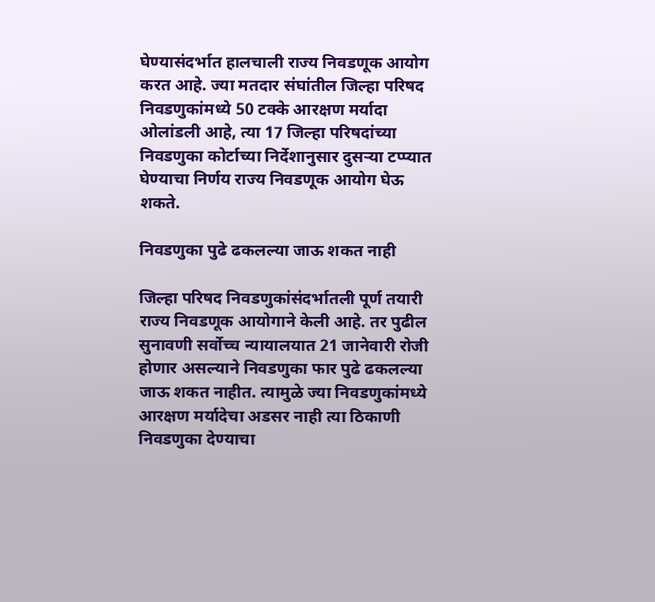घेण्यासंदर्भात हालचाली राज्य निवडणूक आयोग करत आहे. ज्या मतदार संघांतील जिल्हा परिषद निवडणुकांमध्ये 50 टक्के आरक्षण मर्यादा ओलांडली आहे, त्या 17 जिल्हा परिषदांच्या निवडणुका कोर्टाच्या निर्देशानुसार दुसऱ्या टप्प्यात घेण्याचा निर्णय राज्य निवडणूक आयोग घेऊ शकते.

निवडणुका पुढे ढकलल्या जाऊ शकत नाही

जिल्हा परिषद निवडणुकांसंदर्भातली पूर्ण तयारी राज्य निवडणूक आयोगाने केली आहे. तर पुढील सुनावणी सर्वोच्च न्यायालयात 21 जानेवारी रोजी होणार असल्याने निवडणुका फार पुढे ढकलल्या जाऊ शकत नाहीत. त्यामुळे ज्या निवडणुकांमध्ये आरक्षण मर्यादेचा अडसर नाही त्या ठिकाणी निवडणुका देण्याचा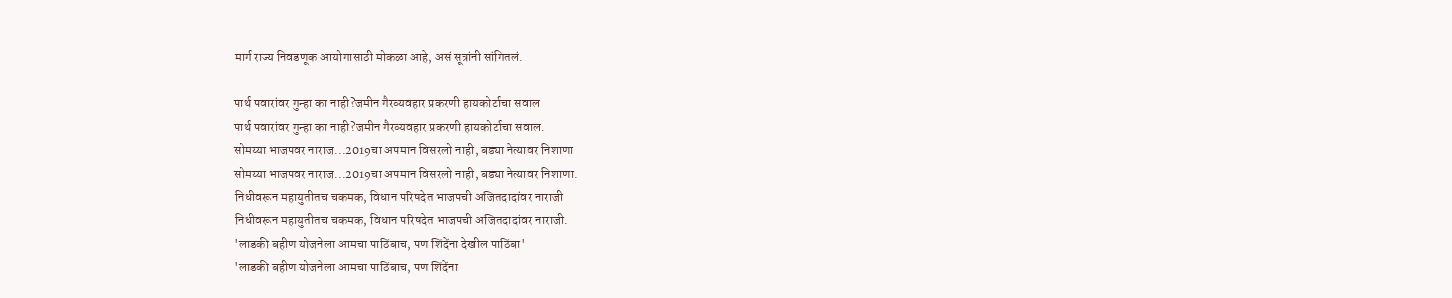मार्ग राज्य निवडणूक आयोगासाठी मोकळा आहे, असं सूत्रांनी सांगितलं.

पार्थ पवारांवर गुन्हा का नाही?जमीन गैरव्यवहार प्रकरणी हायकोर्टाचा सवाल
पार्थ पवारांवर गुन्हा का नाही?जमीन गैरव्यवहार प्रकरणी हायकोर्टाचा सवाल.
सोमय्या भाजपवर नाराज...2019चा अपमान विसरलो नाही, बड्या नेत्यावर निशाणा
सोमय्या भाजपवर नाराज...2019चा अपमान विसरलो नाही, बड्या नेत्यावर निशाणा.
निधीवरून महायुतीतच चकमक, विधान परिषदेत भाजपची अजितदादांवर नाराजी
निधीवरून महायुतीतच चकमक, विधान परिषदेत भाजपची अजितदादांवर नाराजी.
'लाडकी बहीण योजनेला आमचा पाठिंबाच, पण शिंदेंना देखील पाठिंबा'
'लाडकी बहीण योजनेला आमचा पाठिंबाच, पण शिंदेंना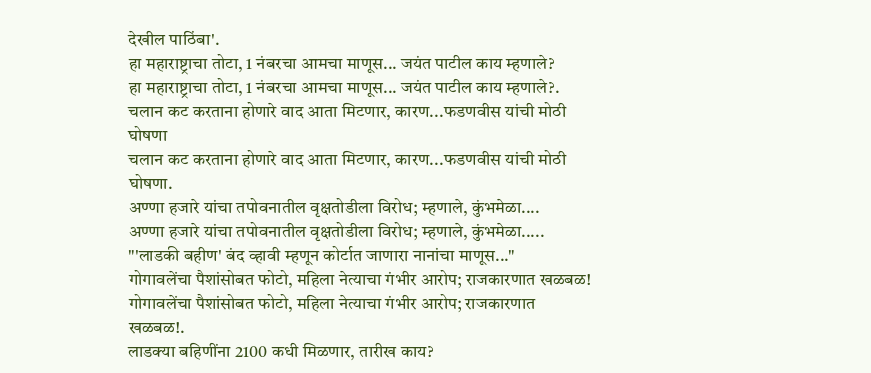देखील पाठिंबा'.
हा महाराष्ट्राचा तोटा, 1 नंबरचा आमचा माणूस... जयंत पाटील काय म्हणाले?
हा महाराष्ट्राचा तोटा, 1 नंबरचा आमचा माणूस... जयंत पाटील काय म्हणाले?.
चलान कट करताना होणारे वाद आता मिटणार, कारण...फडणवीस यांची मोठी घोषणा
चलान कट करताना होणारे वाद आता मिटणार, कारण...फडणवीस यांची मोठी घोषणा.
अण्णा हजारे यांचा तपोवनातील वृक्षतोडीला विरोध; म्हणाले, कुंभमेळा....
अण्णा हजारे यांचा तपोवनातील वृक्षतोडीला विरोध; म्हणाले, कुंभमेळा.....
"'लाडकी बहीण' बंद व्हावी म्हणून कोर्टात जाणारा नानांचा माणूस..."
गोगावलेंचा पैशांसोबत फोटो, महिला नेत्याचा गंभीर आरोप; राजकारणात खळबळ!
गोगावलेंचा पैशांसोबत फोटो, महिला नेत्याचा गंभीर आरोप; राजकारणात खळबळ!.
लाडक्या बहिणींना 2100 कधी मिळणार, तारीख काय?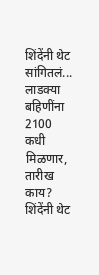शिंदेंनी थेट सांगितलं...
लाडक्या बहिणींना 2100 कधी मिळणार, तारीख काय? शिंदेंनी थेट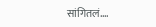सांगितलं....